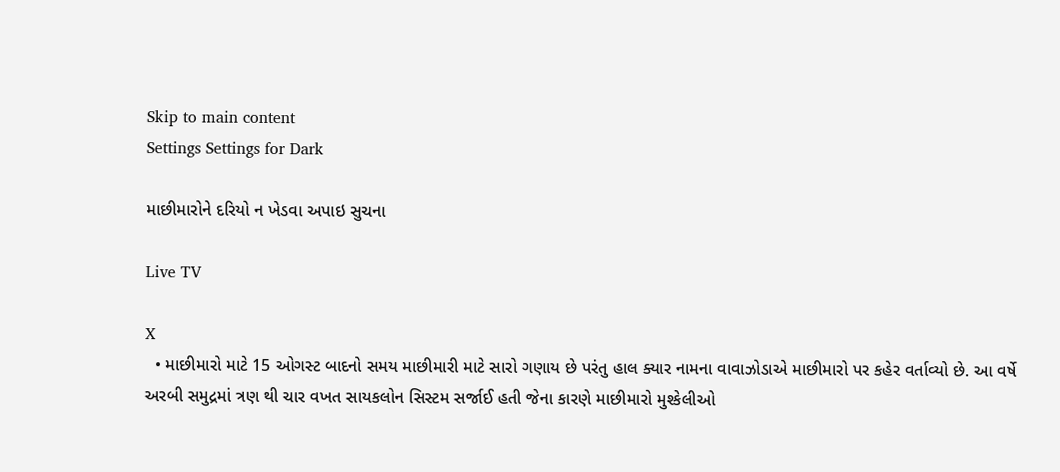Skip to main content
Settings Settings for Dark

માછીમારોને દરિયો ન ખેડવા અપાઇ સુચના

Live TV

X
  • માછીમારો માટે 15 ઓગસ્ટ બાદનો સમય માછીમારી માટે સારો ગણાય છે પરંતુ હાલ ક્યાર નામના વાવાઝોડાએ માછીમારો પર કહેર વર્તાવ્યો છે. આ વર્ષે અરબી સમુદ્રમાં ત્રણ થી ચાર વખત સાયકલોન સિસ્ટમ સર્જાઈ હતી જેના કારણે માછીમારો મુશ્કેલીઓ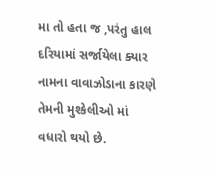મા તો હતા જ ,પરંતુ હાલ દરિયામાં સર્જાયેલા ક્યાર નામના વાવાઝોડાના કારણે તેમની મુશ્કેલીઓ માં વધારો થયો છે.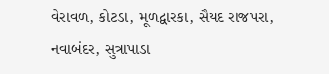વેરાવળ, કોટડા, મૂળદ્વારકા, સૈયદ રાજપરા, નવાબંદર, સુત્રાપાડા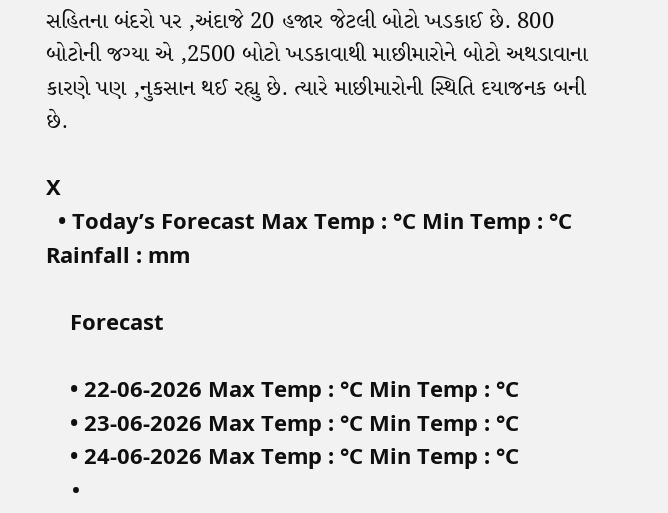સહિતના બંદરો પર ,અંદાજે 20 હજાર જેટલી બોટો ખડકાઈ છે. 800 બોટોની જગ્યા એ ,2500 બોટો ખડકાવાથી માછીમારોને બોટો અથડાવાના કારણે પણ ,નુકસાન થઈ રહ્યુ છે. ત્યારે માછીમારોની સ્થિતિ દયાજનક બની છે.

X
  • Today’s Forecast Max Temp : °C Min Temp : °C Rainfall : mm

    Forecast

    • 22-06-2026 Max Temp : °C Min Temp : °C
    • 23-06-2026 Max Temp : °C Min Temp : °C
    • 24-06-2026 Max Temp : °C Min Temp : °C
    •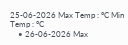25-06-2026 Max Temp : °C Min Temp : °C
    • 26-06-2026 Max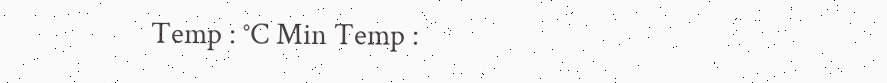Temp : °C Min Temp :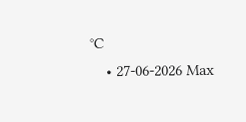°C
    • 27-06-2026 Max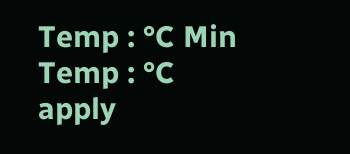Temp : °C Min Temp : °C
apply